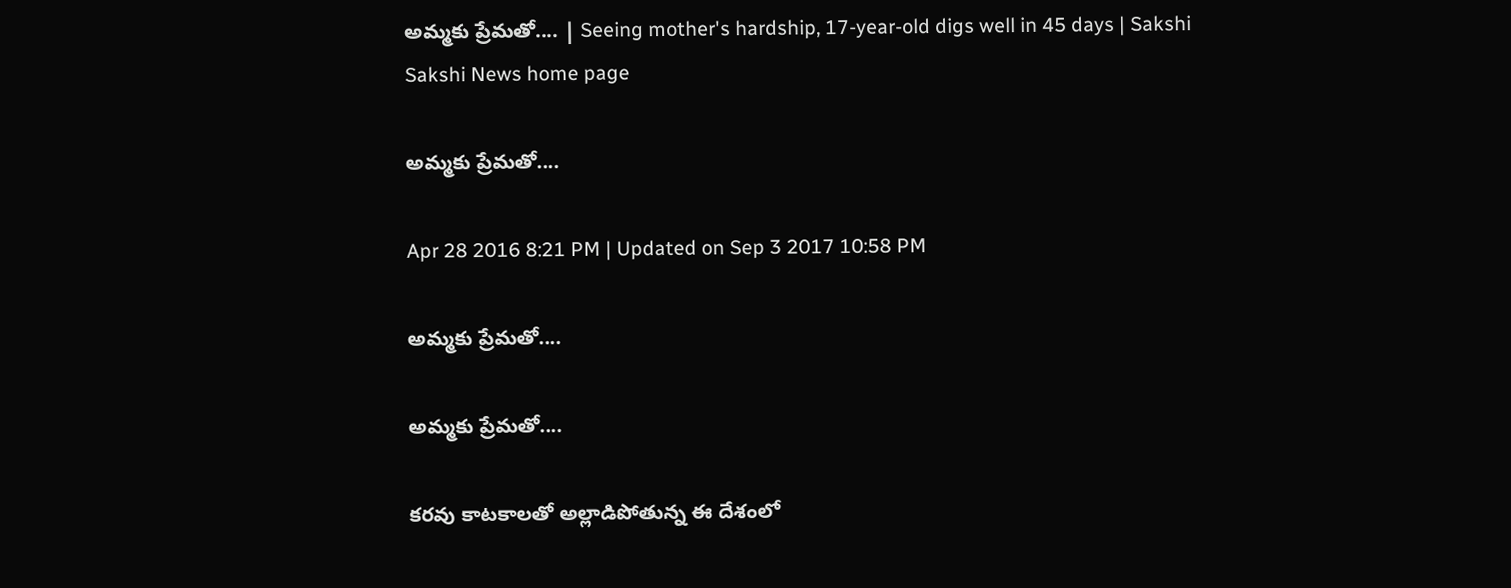అమ్మకు ప్రేమతో.... | Seeing mother's hardship, 17-year-old digs well in 45 days | Sakshi
Sakshi News home page

అమ్మకు ప్రేమతో....

Apr 28 2016 8:21 PM | Updated on Sep 3 2017 10:58 PM

అమ్మకు ప్రేమతో....

అమ్మకు ప్రేమతో....

కరవు కాటకాలతో అల్లాడిపోతున్న ఈ దేశంలో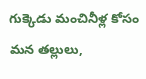గుక్కెడు మంచినీళ్ల కోసం మన తల్లులు,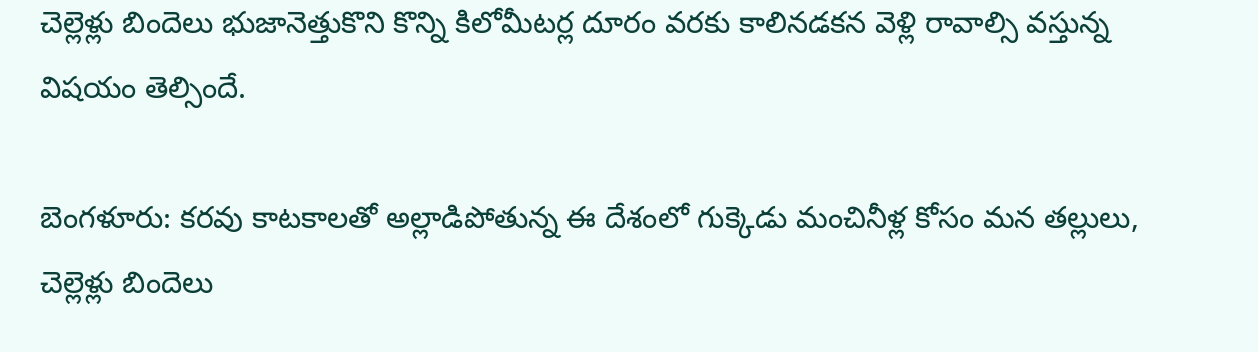చెల్లెళ్లు బిందెలు భుజానెత్తుకొని కొన్ని కిలోమీటర్ల దూరం వరకు కాలినడకన వెళ్లి రావాల్సి వస్తున్న విషయం తెల్సిందే.

బెంగళూరు: కరవు కాటకాలతో అల్లాడిపోతున్న ఈ దేశంలో గుక్కెడు మంచినీళ్ల కోసం మన తల్లులు, చెల్లెళ్లు బిందెలు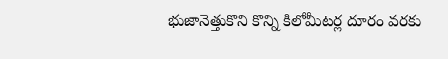భుజానెత్తుకొని కొన్ని కిలోమీటర్ల దూరం వరకు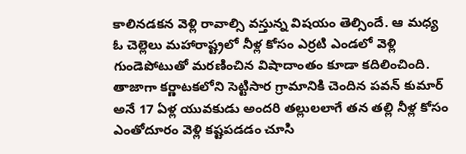కాలినడకన వెళ్లి రావాల్సి వస్తున్న విషయం తెల్సిందే. ఆ మధ్య ఓ చెల్లెలు మహారాష్ట్రలో నీళ్ల కోసం ఎర్రటి ఎండలో వెళ్లి గుండెపోటుతో మరణించిన విషాదాంతం కూడా కదిలించింది. తాజాగా కర్ణాటకలోని సెట్టిసార గ్రామానికి చెందిన పవన్‌ కుమార్‌ అనే 17 ఏళ్ల యువకుడు అందరి తల్లులలాగే తన తల్లి నీళ్ల కోసం ఎంతోదూరం వెళ్లి కష్టపడడం చూసి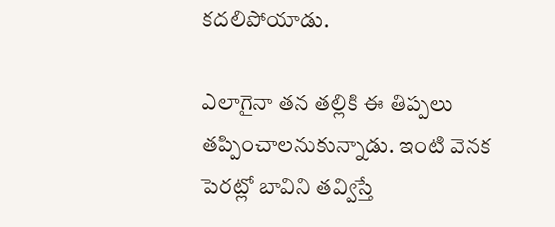కదలిపోయాడు.

ఎలాగైనా తన తల్లికి ఈ తిప్పలు తప్పించాలనుకున్నాడు. ఇంటి వెనక పెరట్లో బావిని తవ్విస్తే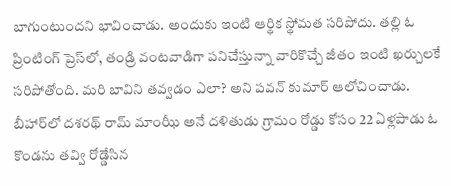బాగుంటుందని భావించాడు. అందుకు ఇంటి ఆర్థిక స్థోమత సరిపోదు. తల్లి ఓ ప్రింటింగ్‌ ప్రెస్‌లో, తండ్రి వంటవాడిగా పనిచేస్తున్నా వారికొచ్చే జీతం ఇంటి ఖర్చులకే సరిపోతోంది. మరి బావిని తవ్వడం ఎలా? అని పవన్‌ కుమార్‌ ఆలోచించాడు. బీహార్‌లో దశరథ్‌ రామ్‌ మాంఝీ అనే దళితుడు గ్రామం రోడ్డు కోసం 22 ఏళ్లపాడు ఓ కొండను తవ్వి రోడ్డేసిన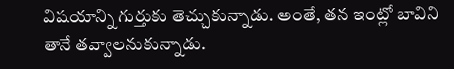విషయాన్ని గుర్తుకు తెచ్చుకున్నాడు. అంతే, తన ఇంట్లో బావిని తానే తవ్వాలనుకున్నాడు.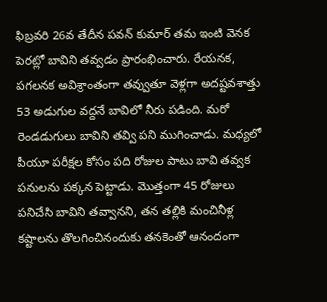ఫిబ్రవరి 26వ తేదీన పవన్‌ కుమార్‌ తమ ఇంటి వెనక పెరట్లో బావిని తవ్వడం ప్రారంభించారు. రేయనక, పగలనక అవిశ్రాంతంగా తవ్వుతూ వెళ్లగా అదష్టవశాత్తు 53 అడుగుల వద్దనే బావిలో నీరు పడింది. మరో రెండడుగులు బావిని తవ్వి పని ముగించాడు. మధ్యలో పీయూ పరీక్షల కోసం పది రోజుల పాటు బావి తవ్వక పనులను పక్కన పెట్టాడు. మొత్తంగా 45 రోజులు పనిచేసి బావిని తవ్వానని, తన తల్లికి మంచినీళ్ల కష్టాలను తొలగించినందుకు తనకెంతో ఆనందంగా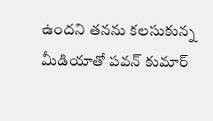ఉందని తనను కలసుకున్న మీడియాతో పవన్‌ కుమార్‌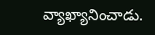వ్యాఖ్యానించాడు.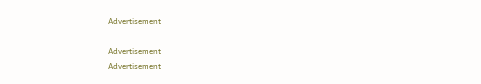Advertisement

Advertisement
Advertisement